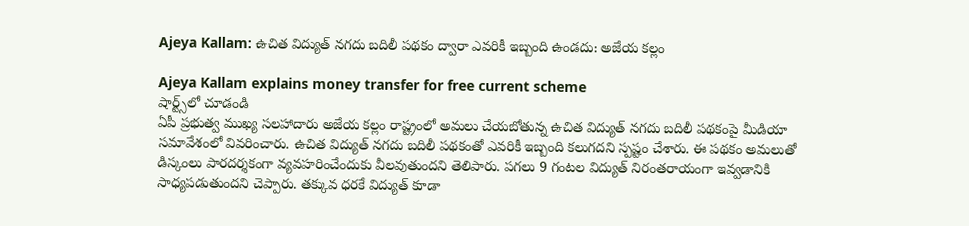Ajeya Kallam: ఉచిత విద్యుత్ నగదు బదిలీ పథకం ద్వారా ఎవరికీ ఇబ్బంది ఉండదు: అజేయ కల్లం

Ajeya Kallam explains money transfer for free current scheme
షార్ట్స్‌లో చూడండి
ఏపీ ప్రభుత్వ ముఖ్య సలహాదారు అజేయ కల్లం రాష్ట్రంలో అమలు చేయబోతున్న ఉచిత విద్యుత్ నగదు బదిలీ పథకంపై మీడియా సమావేశంలో వివరించారు. ఉచిత విద్యుత్ నగదు బదిలీ పథకంతో ఎవరికీ ఇబ్బంది కలుగదని స్పష్టం చేశారు. ఈ పథకం అమలుతో డిస్కంలు పారదర్శకంగా వ్యవహరించేందుకు వీలవుతుందని తెలిపారు. పగలు 9 గంటల విద్యుత్ నిరంతరాయంగా ఇవ్వడానికి సాధ్యపడుతుందని చెప్పారు. తక్కువ ధరకే విద్యుత్ కూడా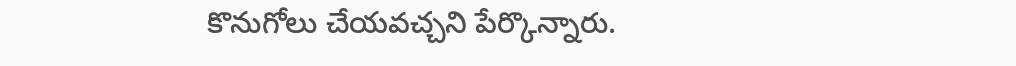కొనుగోలు చేయవచ్చని పేర్కొన్నారు.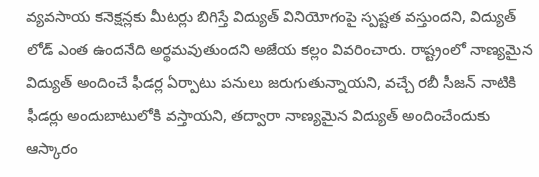వ్యవసాయ కనెక్షన్లకు మీటర్లు బిగిస్తే విద్యుత్ వినియోగంపై స్పష్టత వస్తుందని, విద్యుత్ లోడ్ ఎంత ఉందనేది అర్థమవుతుందని అజేయ కల్లం వివరించారు. రాష్ట్రంలో నాణ్యమైన విద్యుత్ అందించే ఫీడర్ల ఏర్పాటు పనులు జరుగుతున్నాయని, వచ్చే రబీ సీజన్ నాటికి ఫీడర్లు అందుబాటులోకి వస్తాయని, తద్వారా నాణ్యమైన విద్యుత్ అందించేందుకు ఆస్కారం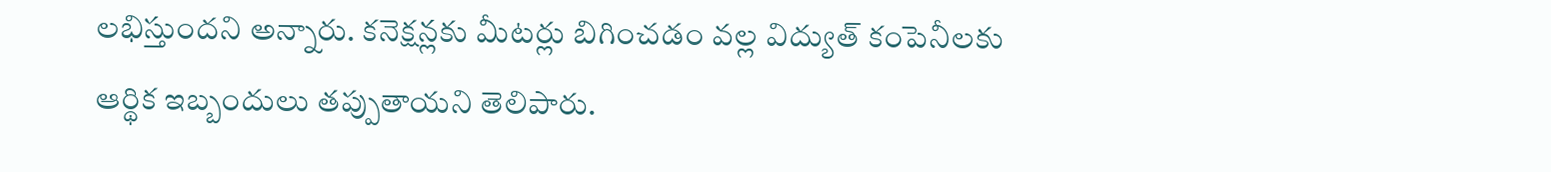లభిస్తుందని అన్నారు. కనెక్షన్లకు మీటర్లు బిగించడం వల్ల విద్యుత్ కంపెనీలకు ఆర్థిక ఇబ్బందులు తప్పుతాయని తెలిపారు.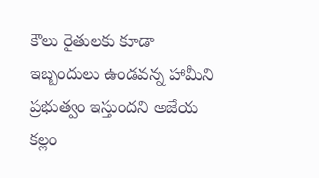కౌలు రైతులకు కూడా ఇబ్బందులు ఉండవన్న హామీని ప్రభుత్వం ఇస్తుందని అజేయ కల్లం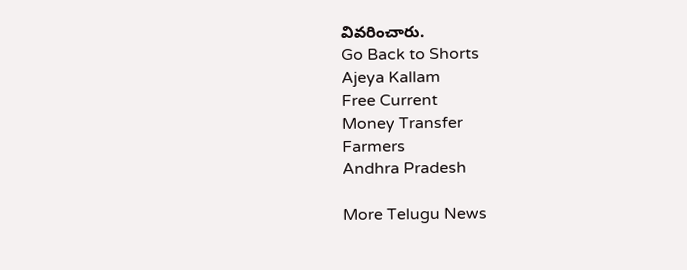వివరించారు.
Go Back to Shorts
Ajeya Kallam
Free Current
Money Transfer
Farmers
Andhra Pradesh

More Telugu News